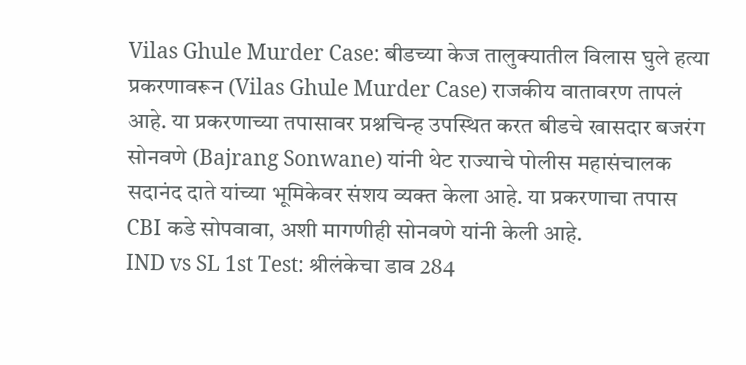Vilas Ghule Murder Case: बीडच्या केज तालुक्यातील विलास घुले हत्या प्रकरणावरून (Vilas Ghule Murder Case) राजकीय वातावरण तापलं आहे. या प्रकरणाच्या तपासावर प्रश्नचिन्ह उपस्थित करत बीडचे खासदार बजरंग सोनवणे (Bajrang Sonwane) यांनी थेट राज्याचे पोलीस महासंचालक सदानंद दाते यांच्या भूमिकेवर संशय व्यक्त केला आहे. या प्रकरणाचा तपास CBI कडे सोपवावा, अशी मागणीही सोनवणे यांनी केली आहे.
IND vs SL 1st Test: श्रीलंकेचा डाव 284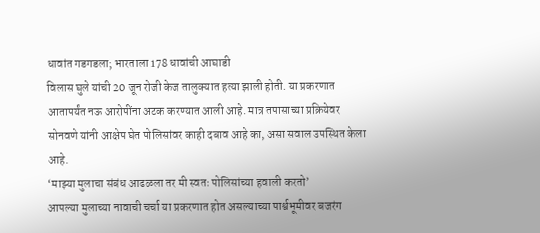धावांत गडगडला; भारताला 178 धावांची आघाडी
विलास घुले यांची 20 जून रोजी केज तालुक्यात हत्या झाली होती. या प्रकरणात आतापर्यंत नऊ आरोपींना अटक करण्यात आली आहे. मात्र तपासाच्या प्रक्रियेवर सोनवणे यांनी आक्षेप घेत पोलिसांवर काही दबाव आहे का, असा सवाल उपस्थित केला आहे.
‘माझ्या मुलाचा संबंध आढळला तर मी स्वतः पोलिसांच्या हवाली करतो’
आपल्या मुलाच्या नावाची चर्चा या प्रकरणात होत असल्याच्या पार्श्वभूमीवर बजरंग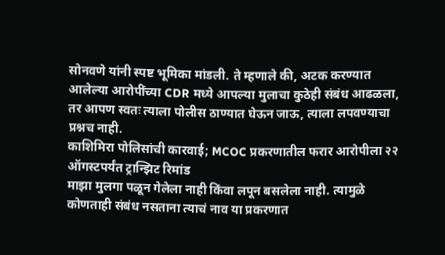सोनवणे यांनी स्पष्ट भूमिका मांडली. ते म्हणाले की, अटक करण्यात आलेल्या आरोपींच्या CDR मध्ये आपल्या मुलाचा कुठेही संबंध आढळला, तर आपण स्वतः त्याला पोलीस ठाण्यात घेऊन जाऊ, त्याला लपवण्याचा प्रश्नच नाही.
काशिमिरा पोलिसांची कारवाई; MCOC प्रकरणातील फरार आरोपीला २२ ऑगस्टपर्यंत ट्रान्झिट रिमांड
माझा मुलगा पळून गेलेला नाही किंवा लपून बसलेला नाही. त्यामुळे कोणताही संबंध नसताना त्याचं नाव या प्रकरणात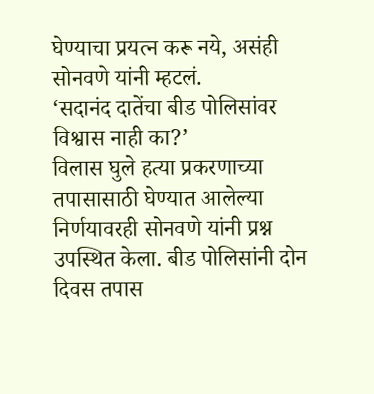घेण्याचा प्रयत्न करू नये, असंही सोनवणे यांनी म्हटलं.
‘सदानंद दातेंचा बीड पोलिसांवर विश्वास नाही का?’
विलास घुले हत्या प्रकरणाच्या तपासासाठी घेण्यात आलेल्या निर्णयावरही सोनवणे यांनी प्रश्न उपस्थित केला. बीड पोलिसांनी दोन दिवस तपास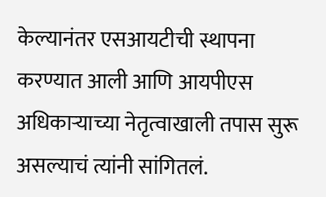केल्यानंतर एसआयटीची स्थापना करण्यात आली आणि आयपीएस अधिकाऱ्याच्या नेतृत्वाखाली तपास सुरू असल्याचं त्यांनी सांगितलं.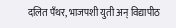दलित पँथर, भाजपशी युती अन् विद्यापीठ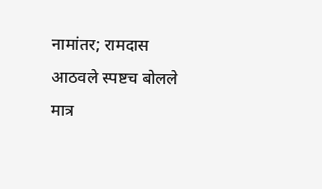नामांतर; रामदास आठवले स्पष्टच बोलले
मात्र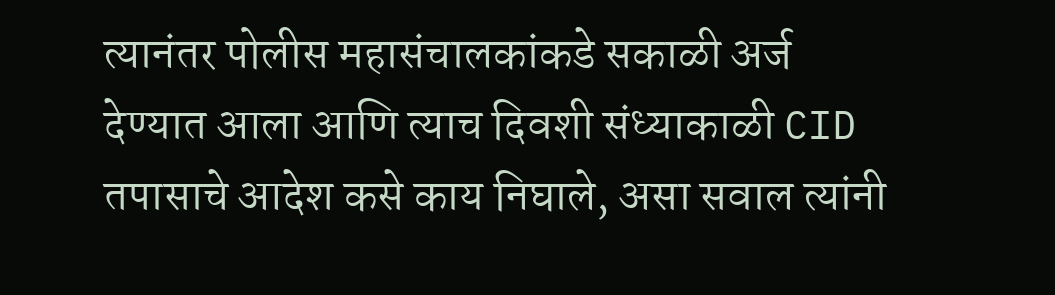त्यानंतर पोलीस महासंचालकांकडे सकाळी अर्ज देण्यात आला आणि त्याच दिवशी संध्याकाळी CID तपासाचे आदेश कसे काय निघाले, असा सवाल त्यांनी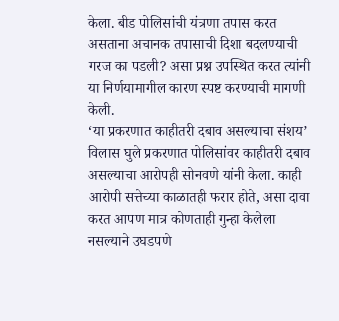केला. बीड पोलिसांची यंत्रणा तपास करत असताना अचानक तपासाची दिशा बदलण्याची गरज का पडली? असा प्रश्न उपस्थित करत त्यांनी या निर्णयामागील कारण स्पष्ट करण्याची मागणी केली.
‘या प्रकरणात काहीतरी दबाव असल्याचा संशय’
विलास घुले प्रकरणात पोलिसांवर काहीतरी दबाव असल्याचा आरोपही सोनवणे यांनी केला. काही आरोपी सत्तेच्या काळातही फरार होते, असा दावा करत आपण मात्र कोणताही गुन्हा केलेला नसल्याने उघडपणे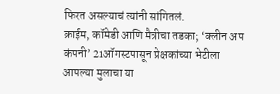फिरत असल्याचं त्यांनी सांगितलं.
क्राईम, कॉमेडी आणि मैत्रीचा तडका; ‘क्लीन अप कंपनी’ 21ऑगस्टपासून प्रेक्षकांच्या भेटीला
आपल्या मुलाचा या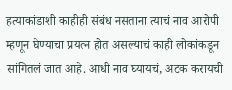हत्याकांडाशी काहीही संबंध नसताना त्याचं नाव आरोपी म्हणून घेण्याचा प्रयत्न होत असल्याचं काही लोकांकडून सांगितलं जात आहे. आधी नाव घ्यायचं, अटक करायची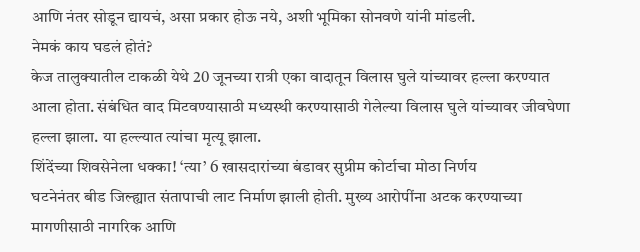आणि नंतर सोडून द्यायचं, असा प्रकार होऊ नये, अशी भूमिका सोनवणे यांनी मांडली.
नेमकं काय घडलं होतं?
केज तालुक्यातील टाकळी येथे 20 जूनच्या रात्री एका वादातून विलास घुले यांच्यावर हल्ला करण्यात आला होता. संबंधित वाद मिटवण्यासाठी मध्यस्थी करण्यासाठी गेलेल्या विलास घुले यांच्यावर जीवघेणा हल्ला झाला. या हल्ल्यात त्यांचा मृत्यू झाला.
शिंदेंच्या शिवसेनेला धक्का! ‘त्या’ 6 खासदारांच्या बंडावर सुप्रीम कोर्टाचा मोठा निर्णय
घटनेनंतर बीड जिल्ह्यात संतापाची लाट निर्माण झाली होती. मुख्य आरोपींना अटक करण्याच्या मागणीसाठी नागरिक आणि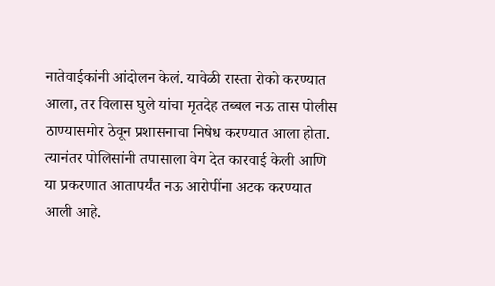नातेवाईकांनी आंदोलन केलं. यावेळी रास्ता रोको करण्यात आला, तर विलास घुले यांचा मृतदेह तब्बल नऊ तास पोलीस ठाण्यासमोर ठेवून प्रशासनाचा निषेध करण्यात आला होता.
त्यानंतर पोलिसांनी तपासाला वेग देत कारवाई केली आणि या प्रकरणात आतापर्यंत नऊ आरोपींना अटक करण्यात आली आहे.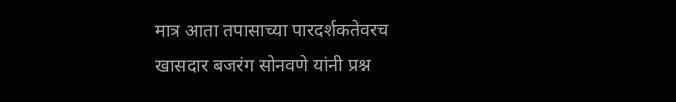मात्र आता तपासाच्या पारदर्शकतेवरच खासदार बजरंग सोनवणे यांनी प्रश्न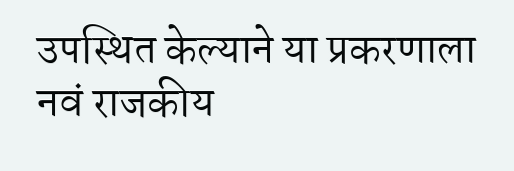उपस्थित केल्याने या प्रकरणाला नवं राजकीय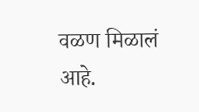वळण मिळालं आहे.